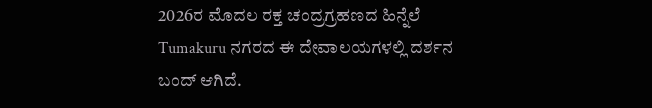2026ರ ಮೊದಲ ರಕ್ತ ಚಂದ್ರಗ್ರಹಣದ ಹಿನ್ನೆಲೆ Tumakuru ನಗರದ ಈ ದೇವಾಲಯಗಳಲ್ಲಿ ದರ್ಶನ ಬಂದ್ ಆಗಿದೆ.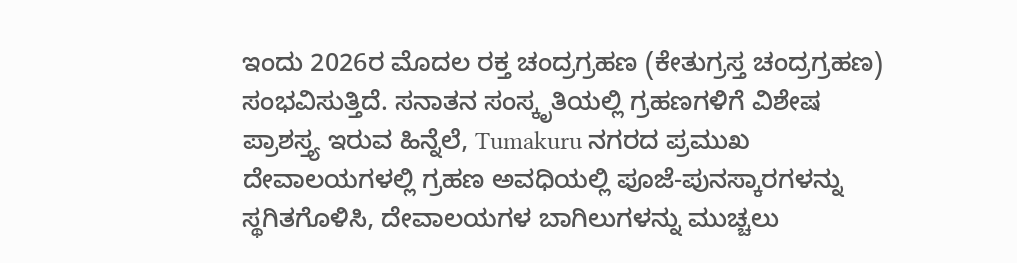ಇಂದು 2026ರ ಮೊದಲ ರಕ್ತ ಚಂದ್ರಗ್ರಹಣ (ಕೇತುಗ್ರಸ್ತ ಚಂದ್ರಗ್ರಹಣ) ಸಂಭವಿಸುತ್ತಿದೆ. ಸನಾತನ ಸಂಸ್ಕೃತಿಯಲ್ಲಿ ಗ್ರಹಣಗಳಿಗೆ ವಿಶೇಷ ಪ್ರಾಶಸ್ತ್ಯ ಇರುವ ಹಿನ್ನೆಲೆ, Tumakuru ನಗರದ ಪ್ರಮುಖ ದೇವಾಲಯಗಳಲ್ಲಿ ಗ್ರಹಣ ಅವಧಿಯಲ್ಲಿ ಪೂಜೆ-ಪುನಸ್ಕಾರಗಳನ್ನು ಸ್ಥಗಿತಗೊಳಿಸಿ, ದೇವಾಲಯಗಳ ಬಾಗಿಲುಗಳನ್ನು ಮುಚ್ಚಲು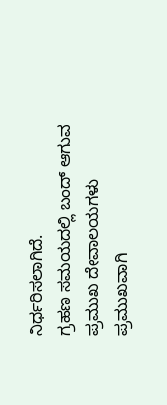ನಿರ್ಧರಿಸಲಾಗಿದೆ.
ಗ್ರಹಣ ಸಮಯದಲ್ಲಿ ಬಂದ್ ಆಗುವ ಪ್ರಮುಖ ದೇವಾಲಯಗಳು
ಪ್ರಮುಖವಾಗಿ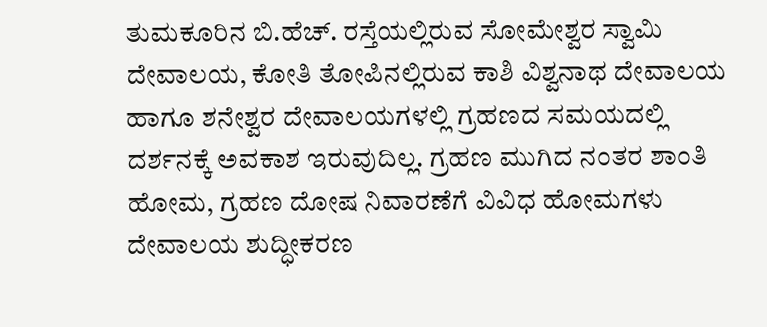ತುಮಕೂರಿನ ಬಿ.ಹೆಚ್. ರಸ್ತೆಯಲ್ಲಿರುವ ಸೋಮೇಶ್ವರ ಸ್ವಾಮಿ ದೇವಾಲಯ, ಕೋತಿ ತೋಪಿನಲ್ಲಿರುವ ಕಾಶಿ ವಿಶ್ವನಾಥ ದೇವಾಲಯ ಹಾಗೂ ಶನೇಶ್ವರ ದೇವಾಲಯಗಳಲ್ಲಿ ಗ್ರಹಣದ ಸಮಯದಲ್ಲಿ ದರ್ಶನಕ್ಕೆ ಅವಕಾಶ ಇರುವುದಿಲ್ಲ. ಗ್ರಹಣ ಮುಗಿದ ನಂತರ ಶಾಂತಿ ಹೋಮ, ಗ್ರಹಣ ದೋಷ ನಿವಾರಣೆಗೆ ವಿವಿಧ ಹೋಮಗಳು ದೇವಾಲಯ ಶುದ್ಧೀಕರಣ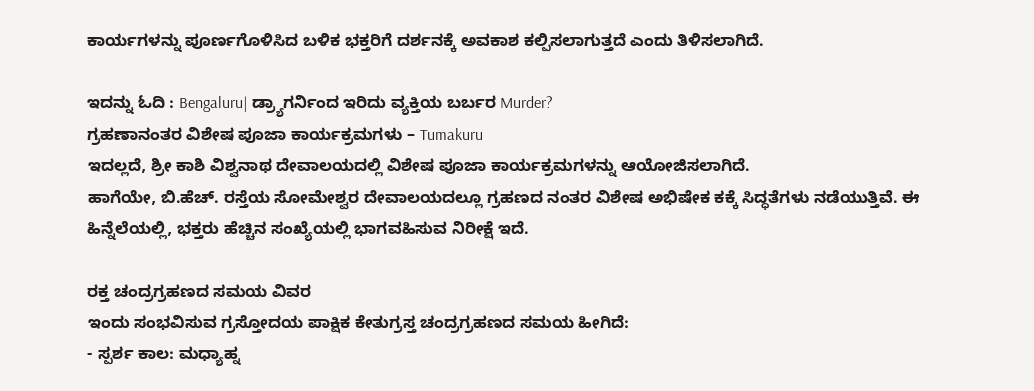ಕಾರ್ಯಗಳನ್ನು ಪೂರ್ಣಗೊಳಿಸಿದ ಬಳಿಕ ಭಕ್ತರಿಗೆ ದರ್ಶನಕ್ಕೆ ಅವಕಾಶ ಕಲ್ಪಿಸಲಾಗುತ್ತದೆ ಎಂದು ತಿಳಿಸಲಾಗಿದೆ.

ಇದನ್ನು ಓದಿ : Bengaluru| ಡ್ರ್ಯಾಗರ್ನಿಂದ ಇರಿದು ವ್ಯಕ್ತಿಯ ಬರ್ಬರ Murder?
ಗ್ರಹಣಾನಂತರ ವಿಶೇಷ ಪೂಜಾ ಕಾರ್ಯಕ್ರಮಗಳು – Tumakuru
ಇದಲ್ಲದೆ, ಶ್ರೀ ಕಾಶಿ ವಿಶ್ವನಾಥ ದೇವಾಲಯದಲ್ಲಿ ವಿಶೇಷ ಪೂಜಾ ಕಾರ್ಯಕ್ರಮಗಳನ್ನು ಆಯೋಜಿಸಲಾಗಿದೆ.
ಹಾಗೆಯೇ, ಬಿ.ಹೆಚ್. ರಸ್ತೆಯ ಸೋಮೇಶ್ವರ ದೇವಾಲಯದಲ್ಲೂ ಗ್ರಹಣದ ನಂತರ ವಿಶೇಷ ಅಭಿಷೇಕ ಕಕ್ಕೆ ಸಿದ್ಧತೆಗಳು ನಡೆಯುತ್ತಿವೆ. ಈ ಹಿನ್ನೆಲೆಯಲ್ಲಿ, ಭಕ್ತರು ಹೆಚ್ಚಿನ ಸಂಖ್ಯೆಯಲ್ಲಿ ಭಾಗವಹಿಸುವ ನಿರೀಕ್ಷೆ ಇದೆ.

ರಕ್ತ ಚಂದ್ರಗ್ರಹಣದ ಸಮಯ ವಿವರ
ಇಂದು ಸಂಭವಿಸುವ ಗ್ರಸ್ತೋದಯ ಪಾಕ್ಷಿಕ ಕೇತುಗ್ರಸ್ತ ಚಂದ್ರಗ್ರಹಣದ ಸಮಯ ಹೀಗಿದೆ:
- ಸ್ಪರ್ಶ ಕಾಲ: ಮಧ್ಯಾಹ್ನ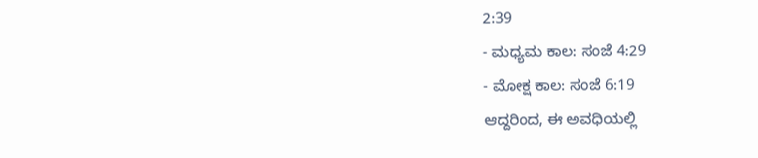2:39
- ಮಧ್ಯಮ ಕಾಲ: ಸಂಜೆ 4:29
- ಮೋಕ್ಷ ಕಾಲ: ಸಂಜೆ 6:19
ಆದ್ದರಿಂದ, ಈ ಅವಧಿಯಲ್ಲಿ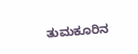ತುಮಕೂರಿನ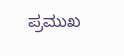ಪ್ರಮುಖ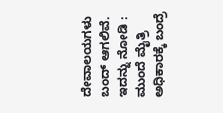ದೇವಾಲಯಗಳು ಬಂದ್ ಆಗಲಿವೆ.
ಇದನ್ನು ನೋಡಿ : ಮುಂದೆ ಮೈತ್ರಿ ಅಧಿಕಾರಕ್ಕೆ ಬಂದ್ರೆ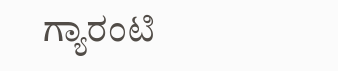ಗ್ಯಾರಂಟಿ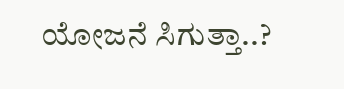ಯೋಜನೆ ಸಿಗುತ್ತಾ..?